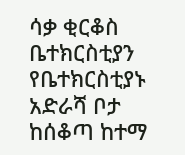ሳቃ ቂርቆስ ቤተክርስቲያን
የቤተክርስቲያኑ አድራሻ ቦታ ከሰቆጣ ከተማ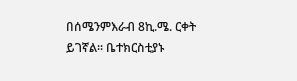በሰሜንምእራብ 8ኪ.ሜ. ርቀት ይገኛል፡፡ ቤተክርስቲያኑ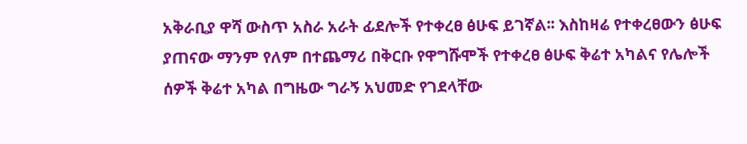አቅራቢያ ዋሻ ውስጥ አስራ አራት ፊደሎች የተቀረፀ ፅሁፍ ይገኛል፡፡ እስከዛሬ የተቀረፀውን ፅሁፍ ያጠናው ማንም የለም በተጨማሪ በቅርቡ የዋግሹሞች የተቀረፀ ፅሁፍ ቅሬተ አካልና የሌሎች ሰዎች ቅሬተ አካል በግዜው ግራኝ አህመድ የገደላቸው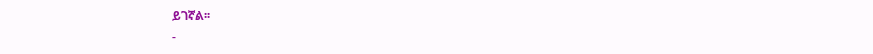ይገኛል፡፡
-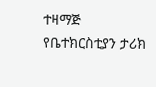ተዛማጅ
የቤተክርስቲያን ታሪክ